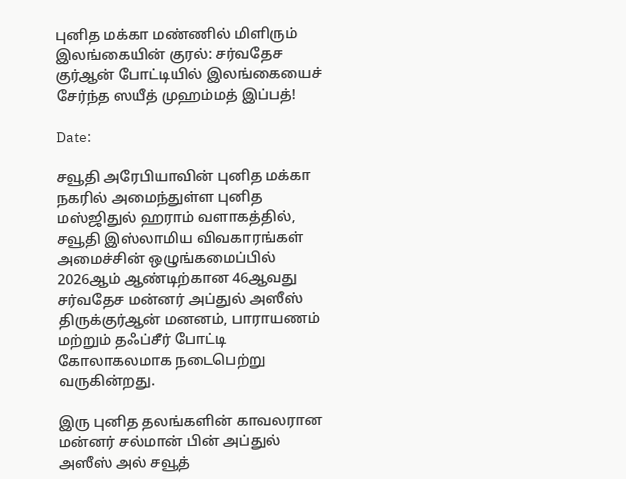புனித மக்கா மண்ணில் மிளிரும் இலங்கையின் குரல்: சர்வதேச குர்ஆன் போட்டியில் இலங்கையைச் சேர்ந்த ஸயீத் முஹம்மத் இப்பத்!

Date:

சவூதி அரேபியாவின் புனித மக்கா நகரில் அமைந்துள்ள புனித மஸ்ஜிதுல் ஹராம் வளாகத்தில், சவூதி இஸ்லாமிய விவகாரங்கள் அமைச்சின் ஒழுங்கமைப்பில் 2026ஆம் ஆண்டிற்கான 46ஆவது சர்வதேச மன்னர் அப்துல் அஸீஸ் திருக்குர்ஆன் மனனம், பாராயணம் மற்றும் தஃப்சீர் போட்டி கோலாகலமாக நடைபெற்று வருகின்றது.

இரு புனித தலங்களின் காவலரான மன்னர் சல்மான் பின் அப்துல் அஸீஸ் அல் சவூத்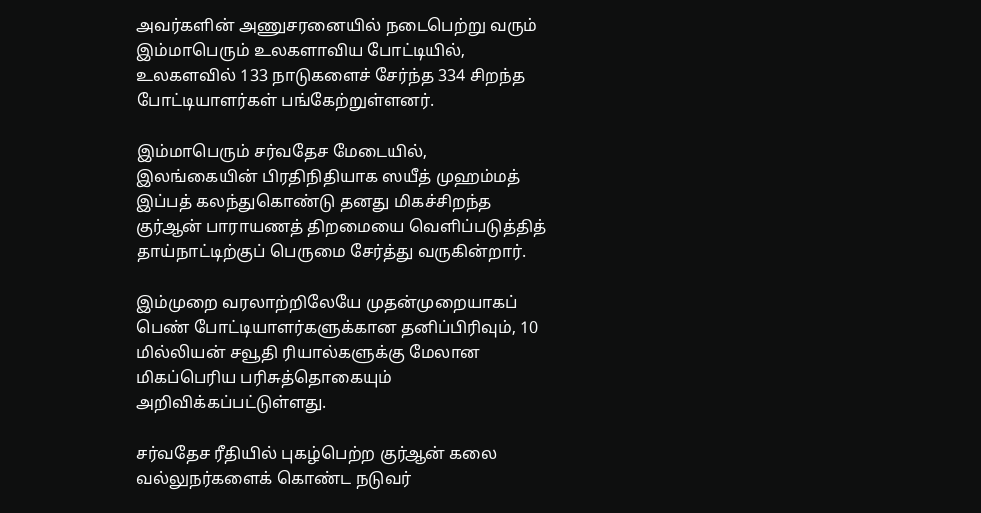அவர்களின் அணுசரனையில் நடைபெற்று வரும் இம்மாபெரும் உலகளாவிய போட்டியில், உலகளவில் 133 நாடுகளைச் சேர்ந்த 334 சிறந்த போட்டியாளர்கள் பங்கேற்றுள்ளனர்.

இம்மாபெரும் சர்வதேச மேடையில், இலங்கையின் பிரதிநிதியாக ஸயீத் முஹம்மத் இப்பத் கலந்துகொண்டு தனது மிகச்சிறந்த குர்ஆன் பாராயணத் திறமையை வெளிப்படுத்தித் தாய்நாட்டிற்குப் பெருமை சேர்த்து வருகின்றார்.

இம்முறை வரலாற்றிலேயே முதன்முறையாகப் பெண் போட்டியாளர்களுக்கான தனிப்பிரிவும், 10 மில்லியன் சவூதி ரியால்களுக்கு மேலான மிகப்பெரிய பரிசுத்தொகையும் அறிவிக்கப்பட்டுள்ளது.

சர்வதேச ரீதியில் புகழ்பெற்ற குர்ஆன் கலை வல்லுநர்களைக் கொண்ட நடுவர்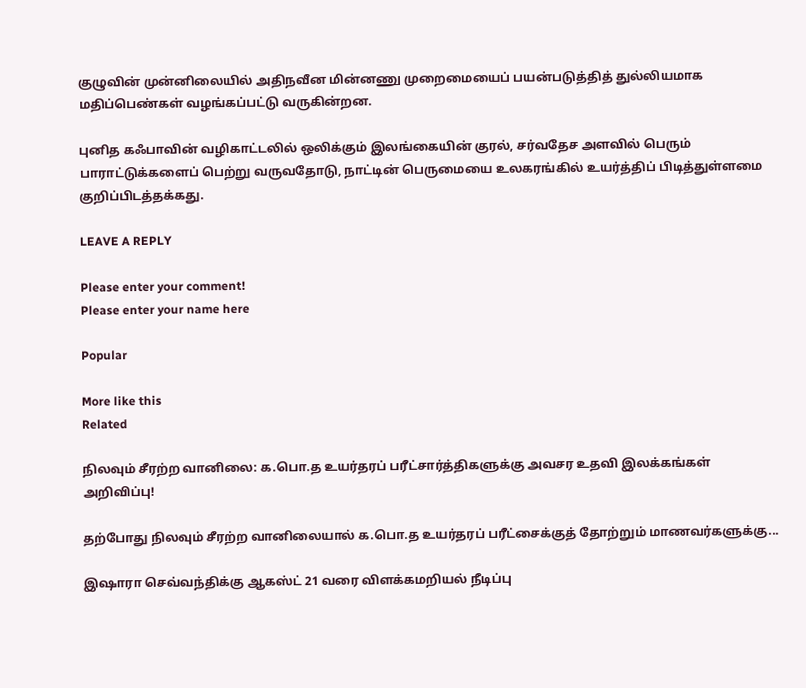குழுவின் முன்னிலையில் அதிநவீன மின்னணு முறைமையைப் பயன்படுத்தித் துல்லியமாக மதிப்பெண்கள் வழங்கப்பட்டு வருகின்றன.

புனித கஃபாவின் வழிகாட்டலில் ஒலிக்கும் இலங்கையின் குரல், சர்வதேச அளவில் பெரும் பாராட்டுக்களைப் பெற்று வருவதோடு, நாட்டின் பெருமையை உலகரங்கில் உயர்த்திப் பிடித்துள்ளமை குறிப்பிடத்தக்கது.

LEAVE A REPLY

Please enter your comment!
Please enter your name here

Popular

More like this
Related

நிலவும் சீரற்ற வானிலை: க.பொ.த உயர்தரப் பரீட்சார்த்திகளுக்கு அவசர உதவி இலக்கங்கள் அறிவிப்பு!

தற்போது நிலவும் சீரற்ற வானிலையால் க.பொ.த உயர்தரப் பரீட்சைக்குத் தோற்றும் மாணவர்களுக்கு...

இஷாரா செவ்வந்திக்கு ஆகஸ்ட் 21 வரை விளக்கமறியல் நீடிப்பு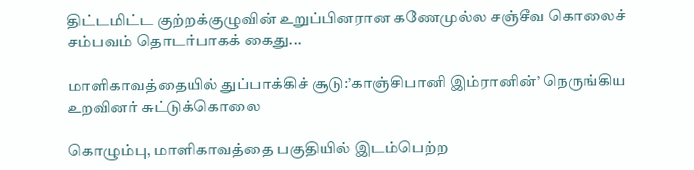திட்டமிட்ட குற்றக்குழுவின் உறுப்பினரான கணேமுல்ல சஞ்சீவ கொலைச் சம்பவம் தொடர்பாகக் கைது...

மாளிகாவத்தையில் துப்பாக்கிச் சூடு:’காஞ்சிபானி இம்ரானின்’ நெருங்கிய உறவினர் சுட்டுக்கொலை

கொழும்பு, மாளிகாவத்தை பகுதியில் இடம்பெற்ற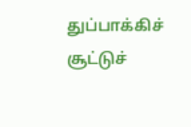துப்பாக்கிச் சூட்டுச்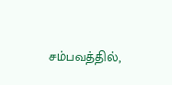சம்பவத்தில்,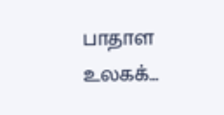பாதாள உலகக்...